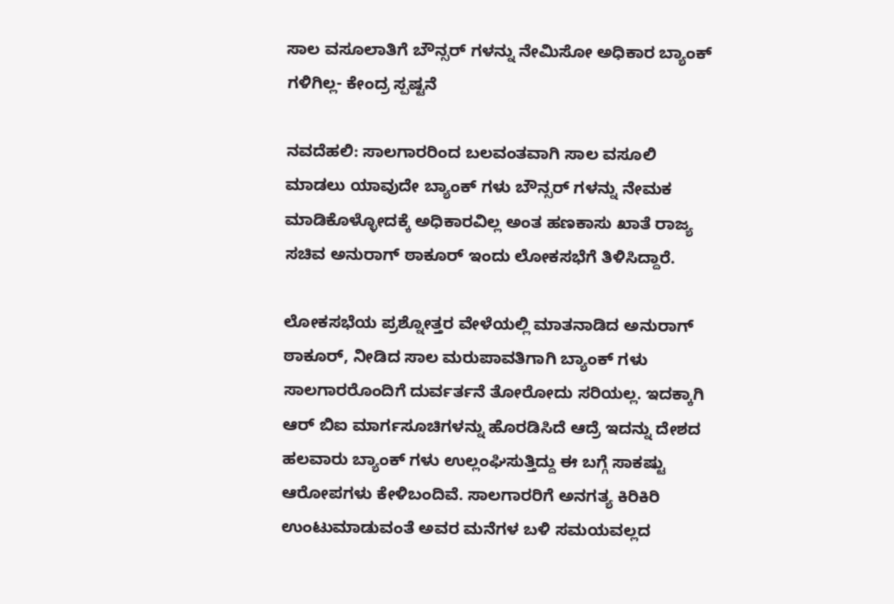ಸಾಲ ವಸೂಲಾತಿಗೆ ಬೌನ್ಸರ್ ಗಳನ್ನು ನೇಮಿಸೋ ಅಧಿಕಾರ ಬ್ಯಾಂಕ್ ಗಳಿಗಿಲ್ಲ- ಕೇಂದ್ರ ಸ್ಪಷ್ಟನೆ

ನವದೆಹಲಿ: ಸಾಲಗಾರರಿಂದ ಬಲವಂತವಾಗಿ ಸಾಲ ವಸೂಲಿ ಮಾಡಲು ಯಾವುದೇ ಬ್ಯಾಂಕ್ ಗಳು ಬೌನ್ಸರ್ ಗಳನ್ನು ನೇಮಕ ಮಾಡಿಕೊಳ್ಳೋದಕ್ಕೆ ಅಧಿಕಾರವಿಲ್ಲ ಅಂತ ಹಣಕಾಸು ಖಾತೆ ರಾಜ್ಯ ಸಚಿವ ಅನುರಾಗ್ ಠಾಕೂರ್ ಇಂದು ಲೋಕಸಭೆಗೆ ತಿಳಿಸಿದ್ದಾರೆ.

ಲೋಕಸಭೆಯ ಪ್ರಶ್ನೋತ್ತರ ವೇಳೆಯಲ್ಲಿ ಮಾತನಾಡಿದ ಅನುರಾಗ್ ಠಾಕೂರ್, ನೀಡಿದ ಸಾಲ ಮರುಪಾವತಿಗಾಗಿ ಬ್ಯಾಂಕ್ ಗಳು ಸಾಲಗಾರರೊಂದಿಗೆ ದುರ್ವರ್ತನೆ ತೋರೋದು ಸರಿಯಲ್ಲ. ಇದಕ್ಕಾಗಿ ಆರ್ ಬಿಐ ಮಾರ್ಗಸೂಚಿಗಳನ್ನು ಹೊರಡಿಸಿದೆ ಆದ್ರೆ ಇದನ್ನು ದೇಶದ ಹಲವಾರು ಬ್ಯಾಂಕ್ ಗಳು ಉಲ್ಲಂಘಿಸುತ್ತಿದ್ದು ಈ ಬಗ್ಗೆ ಸಾಕಷ್ಟು ಆರೋಪಗಳು ಕೇಳಿಬಂದಿವೆ. ಸಾಲಗಾರರಿಗೆ ಅನಗತ್ಯ ಕಿರಿಕಿರಿ ಉಂಟುಮಾಡುವಂತೆ ಅವರ ಮನೆಗಳ ಬಳಿ ಸಮಯವಲ್ಲದ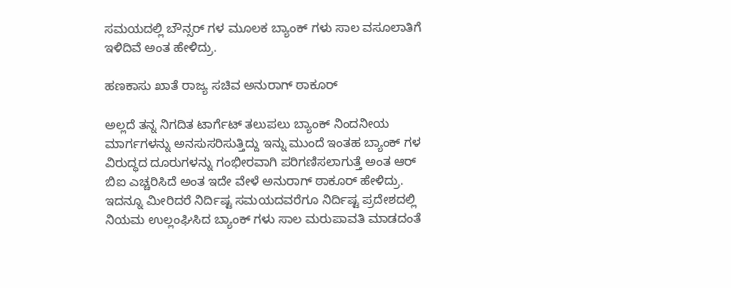ಸಮಯದಲ್ಲಿ ಬೌನ್ಸರ್ ಗಳ ಮೂಲಕ ಬ್ಯಾಂಕ್ ಗಳು ಸಾಲ ವಸೂಲಾತಿಗೆ ಇಳಿದಿವೆ ಅಂತ ಹೇಳಿದ್ರು.

ಹಣಕಾಸು ಖಾತೆ ರಾಜ್ಯ ಸಚಿವ ಅನುರಾಗ್ ಠಾಕೂರ್

ಅಲ್ಲದೆ ತನ್ನ ನಿಗದಿತ ಟಾರ್ಗೆಟ್ ತಲುಪಲು ಬ್ಯಾಂಕ್ ನಿಂದನೀಯ ಮಾರ್ಗಗಳನ್ನು ಅನಸುಸರಿಸುತ್ತಿದ್ದು ಇನ್ನು ಮುಂದೆ ಇಂತಹ ಬ್ಯಾಂಕ್ ಗಳ ವಿರುದ್ಧದ ದೂರುಗಳನ್ನು ಗಂಭೀರವಾಗಿ ಪರಿಗಣಿಸಲಾಗುತ್ತೆ ಅಂತ ಆರ್ ಬಿಐ ಎಚ್ಚರಿಸಿದೆ ಅಂತ ಇದೇ ವೇಳೆ ಅನುರಾಗ್ ಠಾಕೂರ್ ಹೇಳಿದ್ರು. ಇದನ್ನೂ ಮೀರಿದರೆ ನಿರ್ದಿಷ್ಟ ಸಮಯದವರೆಗೂ ನಿರ್ದಿಷ್ಟ ಪ್ರದೇಶದಲ್ಲಿ ನಿಯಮ ಉಲ್ಲಂಘಿಸಿದ ಬ್ಯಾಂಕ್ ಗಳು ಸಾಲ ಮರುಪಾವತಿ ಮಾಡದಂತೆ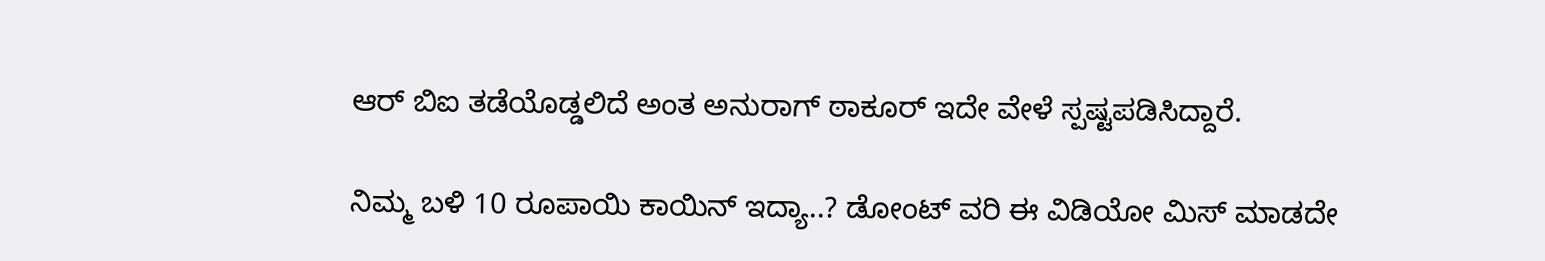ಆರ್ ಬಿಐ ತಡೆಯೊಡ್ಡಲಿದೆ ಅಂತ ಅನುರಾಗ್ ಠಾಕೂರ್ ಇದೇ ವೇಳೆ ಸ್ಪಷ್ಟಪಡಿಸಿದ್ದಾರೆ.

ನಿಮ್ಮ ಬಳಿ 10 ರೂಪಾಯಿ ಕಾಯಿನ್ ಇದ್ಯಾ..? ಡೋಂಟ್ ವರಿ ಈ ವಿಡಿಯೋ ಮಿಸ್ ಮಾಡದೇ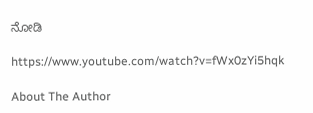ನೋಡಿ

https://www.youtube.com/watch?v=fWx0zYi5hqk

About The Author